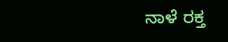ನಾಳೆ ರಕ್ತ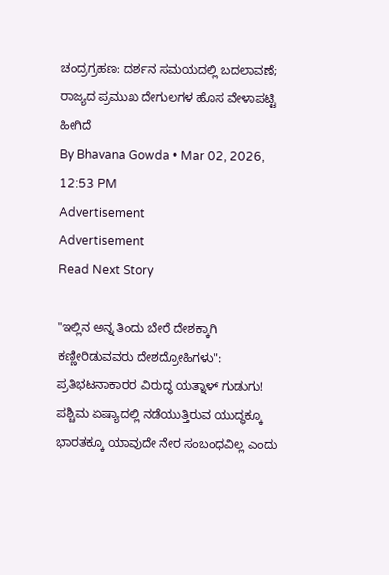ಚಂದ್ರಗ್ರಹಣ: ದರ್ಶನ ಸಮಯದಲ್ಲಿ ಬದಲಾವಣೆ; ರಾಜ್ಯದ ಪ್ರಮುಖ ದೇಗುಲಗಳ ಹೊಸ ವೇಳಾಪಟ್ಟಿ ಹೀಗಿದೆ
By Bhavana Gowda • Mar 02, 2026, 12:53 PM
Advertisement
Advertisement
Read Next Story

"ಇಲ್ಲಿನ ಅನ್ನ ತಿಂದು ಬೇರೆ ದೇಶಕ್ಕಾಗಿ ಕಣ್ಣೀರಿಡುವವರು ದೇಶದ್ರೋಹಿಗಳು": ಪ್ರತಿಭಟನಾಕಾರರ ವಿರುದ್ಧ ಯತ್ನಾಳ್ ಗುಡುಗು!
ಪಶ್ಚಿಮ ಏಷ್ಯಾದಲ್ಲಿ ನಡೆಯುತ್ತಿರುವ ಯುದ್ಧಕ್ಕೂ ಭಾರತಕ್ಕೂ ಯಾವುದೇ ನೇರ ಸಂಬಂಧವಿಲ್ಲ ಎಂದು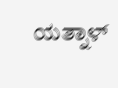ಯತ್ನಾಳ್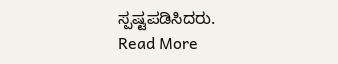ಸ್ಪಷ್ಟಪಡಿಸಿದರು.
Read More